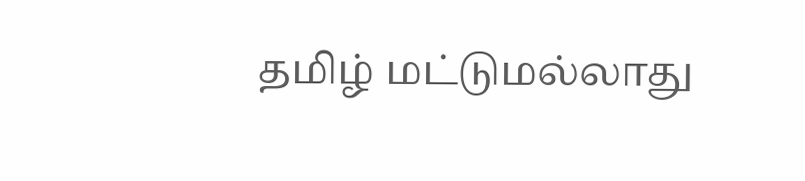தமிழ் மட்டுமல்லாது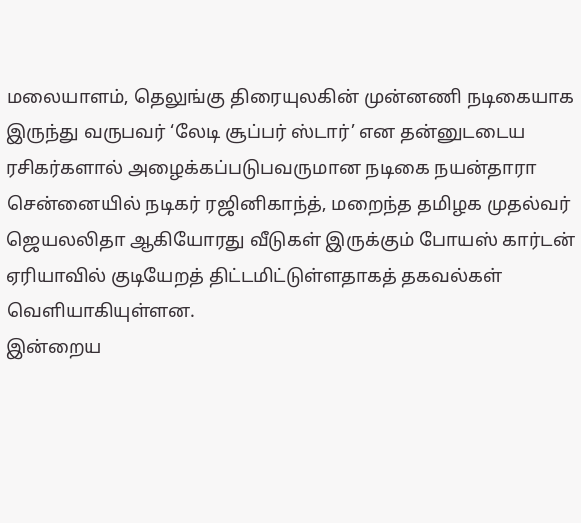மலையாளம், தெலுங்கு திரையுலகின் முன்னணி நடிகையாக இருந்து வருபவர் ‘லேடி சூப்பர் ஸ்டார்’ என தன்னுடடைய ரசிகர்களால் அழைக்கப்படுபவருமான நடிகை நயன்தாரா சென்னையில் நடிகர் ரஜினிகாந்த், மறைந்த தமிழக முதல்வர் ஜெயலலிதா ஆகியோரது வீடுகள் இருக்கும் போயஸ் கார்டன் ஏரியாவில் குடியேறத் திட்டமிட்டுள்ளதாகத் தகவல்கள் வெளியாகியுள்ளன.
இன்றைய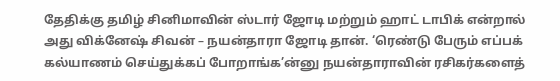தேதிக்கு தமிழ் சினிமாவின் ஸ்டார் ஜோடி மற்றும் ஹாட் டாபிக் என்றால் அது விக்னேஷ் சிவன் – நயன்தாரா ஜோடி தான். ‘ரெண்டு பேரும் எப்பக் கல்யாணம் செய்துக்கப் போறாங்க’ன்னு நயன்தாராவின் ரசிகர்களைத்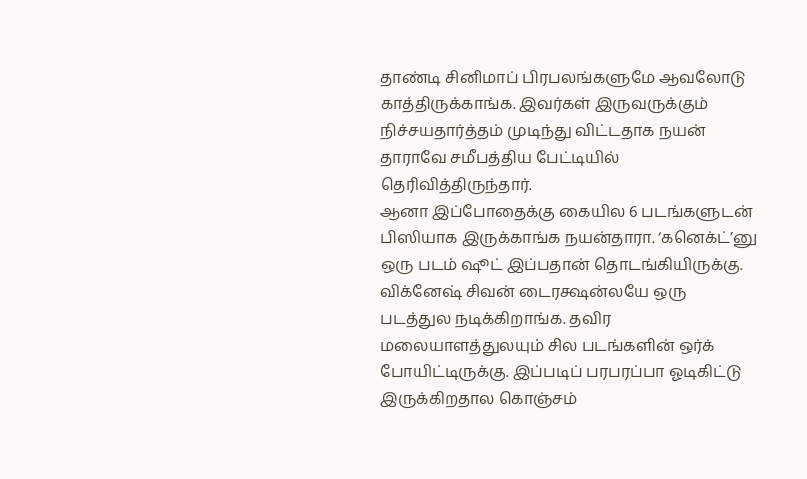தாண்டி சினிமாப் பிரபலங்களுமே ஆவலோடு காத்திருக்காங்க. இவர்கள் இருவருக்கும் நிச்சயதார்த்தம் முடிந்து விட்டதாக நயன் தாராவே சமீபத்திய பேட்டியில் தெரிவித்திருந்தார்.
ஆனா இப்போதைக்கு கையில 6 படங்களுடன் பிஸியாக இருக்காங்க நயன்தாரா. ‘கனெக்ட்’னு ஒரு படம் ஷூட் இப்பதான் தொடங்கியிருக்கு. விக்னேஷ் சிவன் டைரக்ஷன்லயே ஒரு படத்துல நடிக்கிறாங்க. தவிர மலையாளத்துலயும் சில படங்களின் ஒர்க் போயிட்டிருக்கு. இப்படிப் பரபரப்பா ஓடிகிட்டு இருக்கிறதால கொஞ்சம்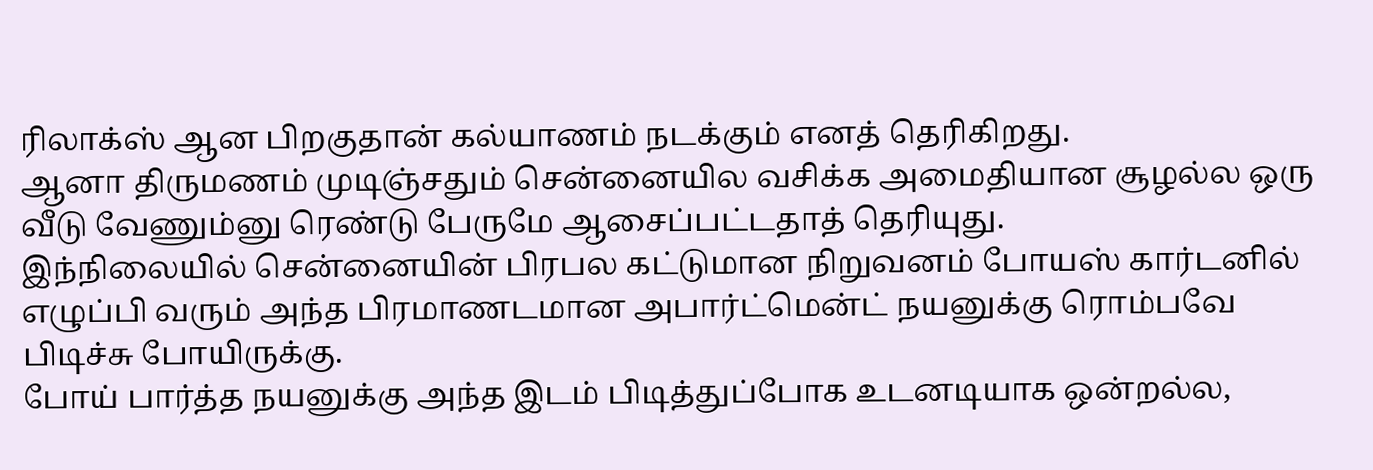ரிலாக்ஸ் ஆன பிறகுதான் கல்யாணம் நடக்கும் எனத் தெரிகிறது.
ஆனா திருமணம் முடிஞ்சதும் சென்னையில வசிக்க அமைதியான சூழல்ல ஒரு வீடு வேணும்னு ரெண்டு பேருமே ஆசைப்பட்டதாத் தெரியுது.
இந்நிலையில் சென்னையின் பிரபல கட்டுமான நிறுவனம் போயஸ் கார்டனில் எழுப்பி வரும் அந்த பிரமாணடமான அபார்ட்மென்ட் நயனுக்கு ரொம்பவே பிடிச்சு போயிருக்கு.
போய் பார்த்த நயனுக்கு அந்த இடம் பிடித்துப்போக உடனடியாக ஒன்றல்ல,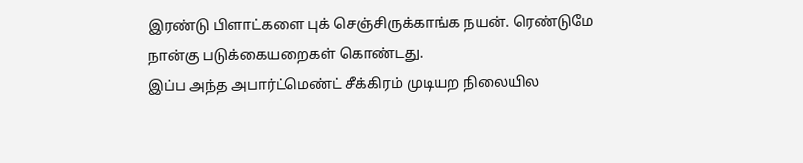இரண்டு பிளாட்களை புக் செஞ்சிருக்காங்க நயன். ரெண்டுமே நான்கு படுக்கையறைகள் கொண்டது.
இப்ப அந்த அபார்ட்மெண்ட் சீக்கிரம் முடியற நிலையில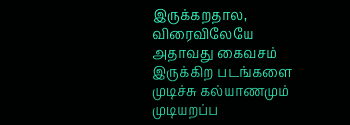இருக்கறதால, விரைவிலேயே அதாவது கைவசம் இருக்கிற படங்களை முடிச்சு கல்யாணமும் முடியறப்ப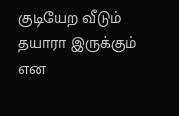குடியேற வீடும் தயாரா இருக்கும் என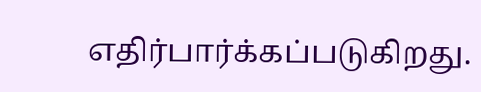எதிர்பார்க்கப்படுகிறது.